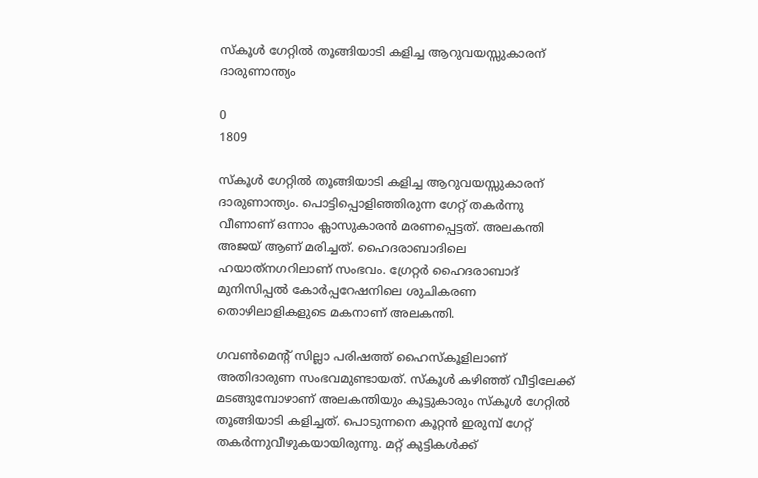സ്കൂള്‍ ഗേറ്റില്‍ തൂങ്ങിയാടി കളിച്ച ആറുവയസ്സുകാരന് ദാരുണാന്ത്യം

0
1809

സ്കൂള്‍ ഗേറ്റില്‍ തൂങ്ങിയാടി കളിച്ച ആറുവയസ്സുകാരന് ദാരുണാന്ത്യം. പൊട്ടിപ്പൊളിഞ്ഞിരുന്ന ഗേറ്റ് തകര്‍ന്നു വീണാണ് ഒന്നാം ക്ലാസുകാരന്‍ മരണപ്പെട്ടത്. അലകന്തി അജയ് ആണ് മരിച്ചത്. ഹൈദരാബാദിലെ ഹയാത്‌നഗറിലാണ് സംഭവം. ഗ്രേറ്റര്‍ ഹൈദരാബാദ് മുനിസിപ്പല്‍ കോര്‍പ്പറേഷനിലെ ശുചികരണ തൊഴിലാളികളുടെ മകനാണ് അലകന്തി.

ഗവണ്‍മെന്‍റ് സില്ലാ പരിഷത്ത് ഹൈസ്കൂളിലാണ് അതിദാരുണ സംഭവമുണ്ടായത്. സ്കൂള്‍ കഴിഞ്ഞ് വീട്ടിലേക്ക് മടങ്ങുമ്പോഴാണ് അലകന്തിയും കൂട്ടുകാരും സ്കൂള്‍ ഗേറ്റില്‍ തൂങ്ങിയാടി കളിച്ചത്. പൊടുന്നനെ കൂറ്റന്‍ ഇരുമ്പ് ഗേറ്റ് തകര്‍ന്നുവീഴുകയായിരുന്നു. മറ്റ് കുട്ടികള്‍ക്ക്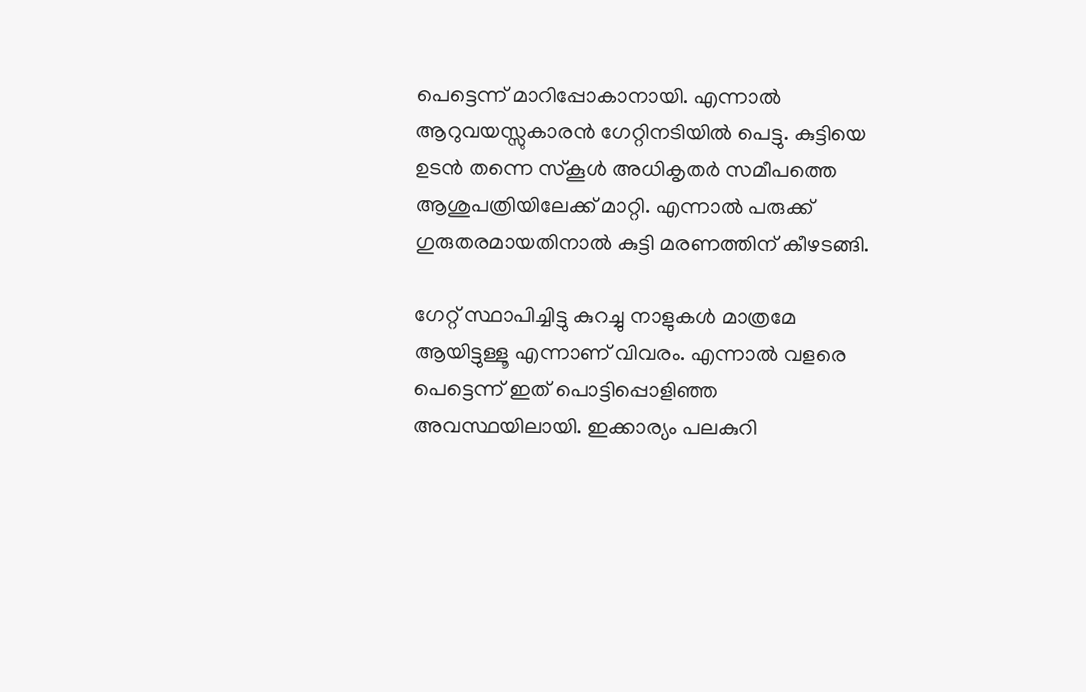പെട്ടെന്ന് മാറിപ്പോകാനായി. എന്നാല്‍ ആറുവയസ്സുകാരന്‍ ഗേറ്റിനടിയില്‍ പെട്ടു. കുട്ടിയെ ഉടന്‍ തന്നെ സ്കൂള്‍ അധികൃതര്‍ സമീപത്തെ ആശുപത്രിയിലേക്ക് മാറ്റി. എന്നാല്‍‌ പരുക്ക് ഗുരുതരമായതിനാല്‍ കുട്ടി മരണത്തിന് കീഴടങ്ങി.

ഗേറ്റ് സ്ഥാപിച്ചിട്ടു കുറച്ചു നാളുകള്‍ മാത്രമേ ആയിട്ടുള്ളൂ എന്നാണ് വിവരം. എന്നാല്‍ വളരെ പെട്ടെന്ന് ഇത് പൊട്ടിപ്പൊളിഞ്ഞ അവസ്ഥയിലായി. ഇക്കാര്യം പലകുറി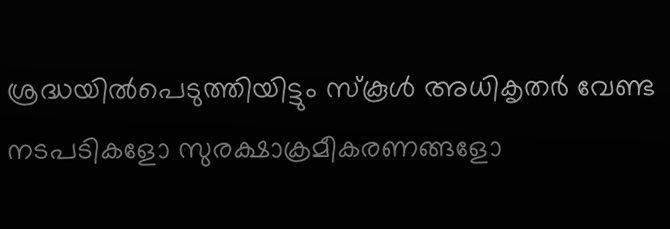ശ്രദ്ധയില്‍പെടുത്തിയിട്ടും സ്കൂള്‍ അധികൃതര്‍ വേണ്ട നടപടികളോ സുരക്ഷാക്രമീകരണങ്ങളോ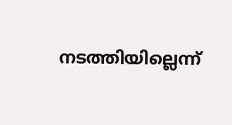നടത്തിയില്ലെന്ന്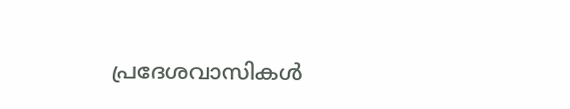പ്രദേശവാസികള്‍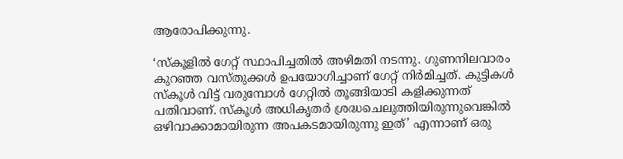ആരോപിക്കുന്നു.

‘സ്കൂളില്‍ ഗേറ്റ് സ്ഥാപിച്ചതില്‍ അഴിമതി നടന്നു. ഗുണനിലവാരം കുറഞ്ഞ വസ്തുക്കള്‍ ഉപയോഗിച്ചാണ് ഗേറ്റ് നിര്‍മിച്ചത്. കുട്ടികള്‍ സ്കൂള്‍ വിട്ട് വരുമ്പോള്‍ ഗേറ്റില്‍ തൂങ്ങിയാടി കളിക്കുന്നത് പതിവാണ്. സ്കൂള്‍ അധികൃതര്‍ ശ്രദ്ധചെലുത്തിയിരുന്നുവെങ്കില്‍ ഒഴിവാക്കാമായിരുന്ന അപകടമായിരുന്നു ഇത്’ എന്നാണ് ഒരു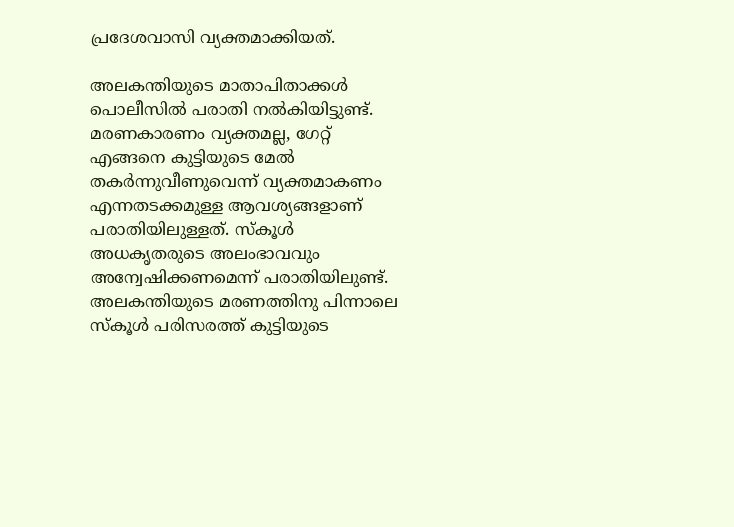പ്രദേശവാസി വ്യക്തമാക്കിയത്.

അലകന്തിയുടെ മാതാപിതാക്കള്‍ പൊലീസില്‍ പരാതി നല്‍കിയിട്ടുണ്ട്. മരണകാരണം വ്യക്തമല്ല, ഗേറ്റ് എങ്ങനെ കുട്ടിയുടെ മേല്‍ തകര്‍ന്നുവീണുവെന്ന് വ്യക്തമാകണം എന്നതടക്കമുള്ള ആവശ്യങ്ങളാണ് പരാതിയിലുള്ളത്. സ്കൂള്‍ അധകൃതരുടെ അലംഭാവവും അന്വേഷിക്കണമെന്ന് പരാതിയിലുണ്ട്. അലകന്തിയുടെ മരണത്തിനു പിന്നാലെ സ്കൂള്‍ പരിസരത്ത് കുട്ടിയുടെ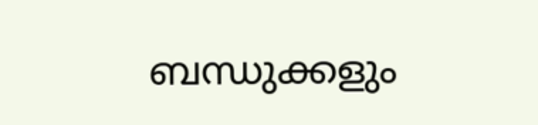ബന്ധുക്കളും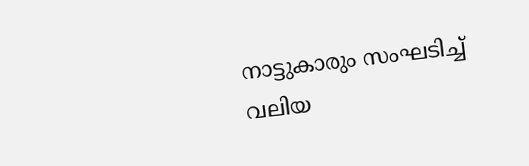നാട്ടുകാരും സംഘടിച്ച് വലിയ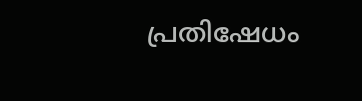പ്രതിഷേധം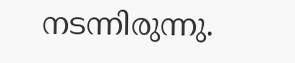നടന്നിരുന്നു.